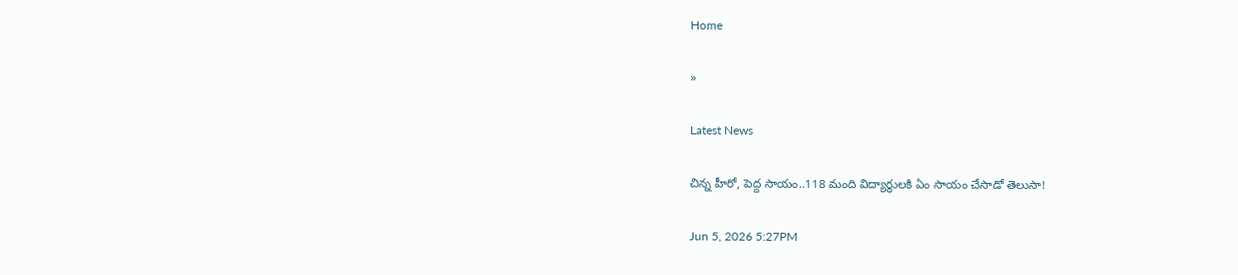Home

»

Latest News

చిన్న హీరో, పెద్ద సాయం..118 మంది విద్యార్థులకి ఏం సాయం చేసాడో తెలుసా!

Jun 5, 2026 5:27PM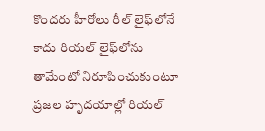కొందరు హీరోలు రీల్ లైఫ్‌లోనే కాదు రియల్ లైఫ్‌లోను తామేంటో నిరూపించుకుంటూ ప్రజల హృదయాల్లో రియల్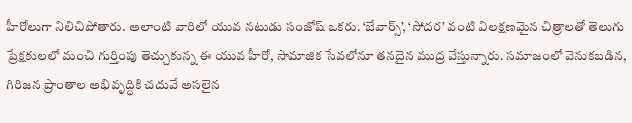హీరోలుగా నిలిచిపోతారు. అలాంటి వారిలో యువ నటుడు సంజోష్ ఒకరు. ‘బేవార్స్’, ‘సోదర’ వంటి విలక్షణమైన చిత్రాలతో తెలుగు ప్రేక్షకులలో మంచి గుర్తింపు తెచ్చుకున్న ఈ యువ హీరో, సామాజిక సేవలోనూ తనదైన ముద్ర వేస్తున్నారు. సమాజంలో వెనుకబడిన, గిరిజన ప్రాంతాల అభివృద్ధికి చదువే అసలైన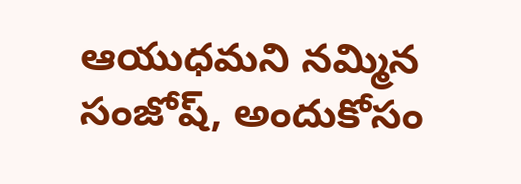ఆయుధమని నమ్మిన సంజోష్, అందుకోసం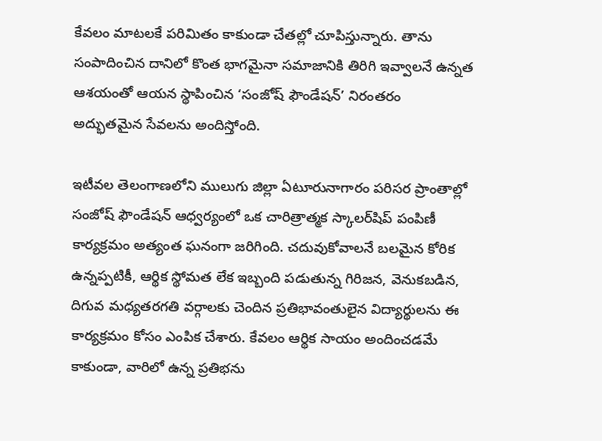కేవలం మాటలకే పరిమితం కాకుండా చేతల్లో చూపిస్తున్నారు. తాను సంపాదించిన దానిలో కొంత భాగమైనా సమాజానికి తిరిగి ఇవ్వాలనే ఉన్నత ఆశయంతో ఆయన స్థాపించిన ‘సంజోష్ ఫౌండేషన్’ నిరంతరం అద్భుతమైన సేవలను అందిస్తోంది.

ఇటీవల తెలంగాణలోని ములుగు జిల్లా ఏటూరునాగారం పరిసర ప్రాంతాల్లో సంజోష్ ఫౌండేషన్ ఆధ్వర్యంలో ఒక చారిత్రాత్మక స్కాలర్‌షిప్ పంపిణీ కార్యక్రమం అత్యంత ఘనంగా జరిగింది. చదువుకోవాలనే బలమైన కోరిక ఉన్నప్పటికీ, ఆర్థిక స్థోమత లేక ఇబ్బంది పడుతున్న గిరిజన, వెనుకబడిన, దిగువ మధ్యతరగతి వర్గాలకు చెందిన ప్రతిభావంతులైన విద్యార్థులను ఈ కార్యక్రమం కోసం ఎంపిక చేశారు. కేవలం ఆర్థిక సాయం అందించడమే కాకుండా, వారిలో ఉన్న ప్రతిభను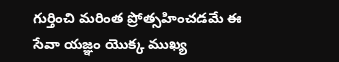గుర్తించి మరింత ప్రోత్సహించడమే ఈ సేవా యజ్ఞం యొక్క ముఖ్య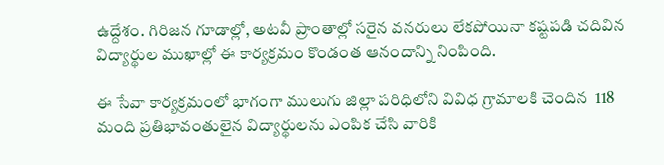ఉద్దేశం. గిరిజన గూడాల్లో, అటవీ ప్రాంతాల్లో సరైన వనరులు లేకపోయినా కష్టపడి చదివిన విద్యార్థుల ముఖాల్లో ఈ కార్యక్రమం కొండంత ఆనందాన్ని నింపింది.

ఈ సేవా కార్యక్రమంలో భాగంగా ములుగు జిల్లా పరిధిలోని వివిధ గ్రామాలకి చెందిన  118 మంది ప్రతిభావంతులైన విద్యార్థులను ఎంపిక చేసి వారికి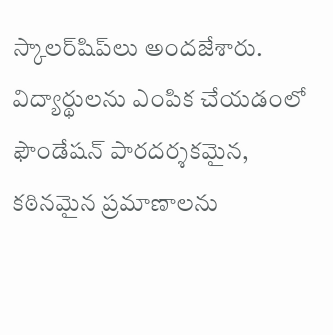స్కాలర్‌షిప్‌లు అందజేశారు. విద్యార్థులను ఎంపిక చేయడంలో ఫౌండేషన్ పారదర్శకమైన, కఠినమైన ప్రమాణాలను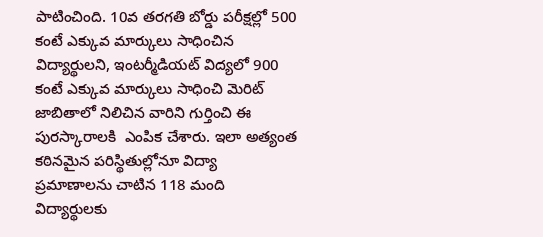పాటించింది. 10వ తరగతి బోర్డు పరీక్షల్లో 500 కంటే ఎక్కువ మార్కులు సాధించిన విద్యార్థులని, ఇంటర్మీడియట్ విద్యలో 900 కంటే ఎక్కువ మార్కులు సాధించి మెరిట్ జాబితాలో నిలిచిన వారిని గుర్తించి ఈ పురస్కారాలకి  ఎంపిక చేశారు. ఇలా అత్యంత కఠినమైన పరిస్థితుల్లోనూ విద్యా ప్రమాణాలను చాటిన 118 మంది విద్యార్థులకు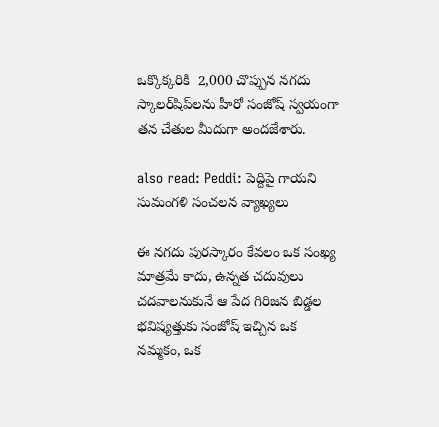ఒక్కొక్కరికి  2,000 చొప్పున నగదు స్కాలర్‌షిప్‌లను హీరో సంజోష్ స్వయంగా తన చేతుల మీదుగా అందజేశారు.

also read: Peddi: పెద్దిపై గాయని సుమంగళి సంచలన వ్యాఖ్యలు

ఈ నగదు పురస్కారం కేవలం ఒక సంఖ్య మాత్రమే కాదు, ఉన్నత చదువులు చదవాలనుకునే ఆ పేద గిరిజన బిడ్డల భవిష్యత్తుకు సంజోష్ ఇచ్చిన ఒక నమ్మకం, ఒక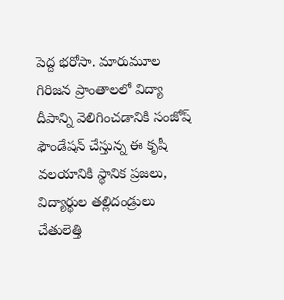పెద్ద భరోసా. మారుమూల గిరిజన ప్రాంతాలలో విద్యా దీపాన్ని వెలిగించడానికి సంజోష్ ఫౌండేషన్ చేస్తున్న ఈ కృషీ వలయానికి స్థానిక ప్రజలు, విద్యార్థుల తల్లిదండ్రులు చేతులెత్తి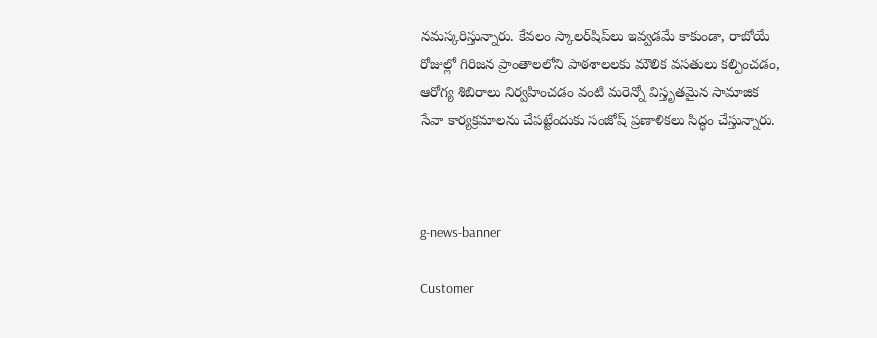నమస్కరిస్తున్నారు. కేవలం స్కాలర్‌షిప్‌లు ఇవ్వడమే కాకుండా, రాబోయే రోజుల్లో గిరిజన ప్రాంతాలలోని పాఠశాలలకు మౌలిక వసతులు కల్పించడం, ఆరోగ్య శిబిరాలు నిర్వహించడం వంటి మరెన్నో విస్తృతమైన సామాజిక సేవా కార్యక్రమాలను చేపట్టేందుకు సంజోష్ ప్రణాళికలు సిద్ధం చేస్తున్నారు.



g-news-banner

Customer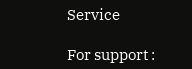Service

For support :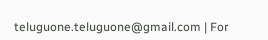teluguone.teluguone@gmail.com | For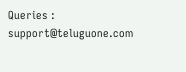Queries : support@teluguone.com